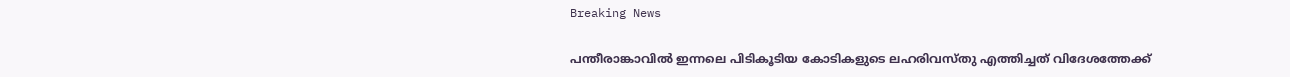Breaking News

പന്തീരാങ്കാവില്‍ ഇന്നലെ പിടികൂടിയ കോടികളുടെ ലഹരിവസ്തു എത്തിച്ചത് വിദേശത്തേക്ക്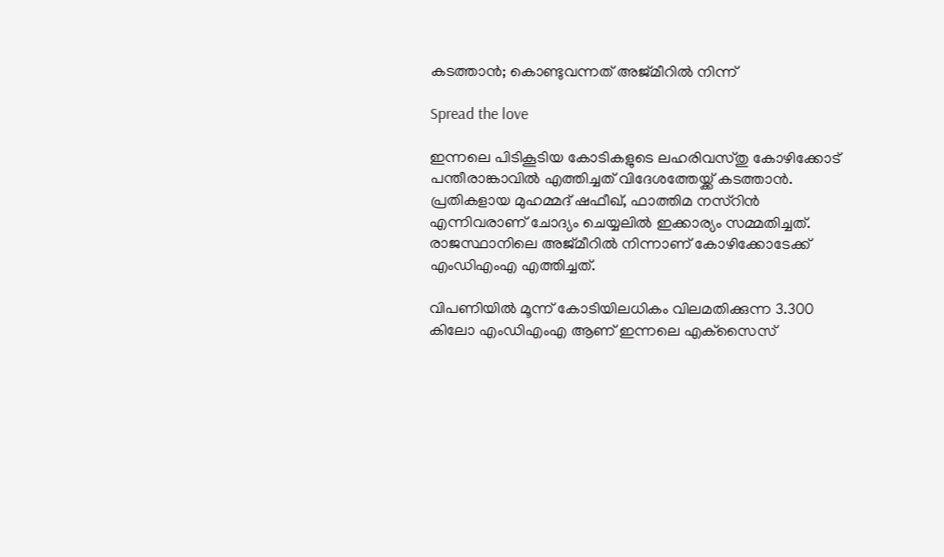കടത്താന്‍; കൊണ്ടുവന്നത് അജ്മീറില്‍ നിന്ന്

Spread the love

ഇന്നലെ പിടികൂടിയ കോടികളുടെ ലഹരിവസ്തു കോഴിക്കോട് പന്തീരാങ്കാവില്‍ എത്തിച്ചത് വിദേശത്തേയ്ക്ക് കടത്താന്‍. പ്രതികളായ മുഹമ്മദ് ഷഫീഖ്, ഫാത്തിമ നസ്‌റിന്‍ എന്നിവരാണ് ചോദ്യം ചെയ്യലില്‍ ഇക്കാര്യം സമ്മതിച്ചത്. രാജസ്ഥാനിലെ അജ്മീറില്‍ നിന്നാണ് കോഴിക്കോടേക്ക് എംഡിഎംഎ എത്തിച്ചത്.

വിപണിയില്‍ മൂന്ന് കോടിയിലധികം വിലമതിക്കുന്ന 3.300 കിലോ എംഡിഎംഎ ആണ് ഇന്നലെ എക്‌സൈസ്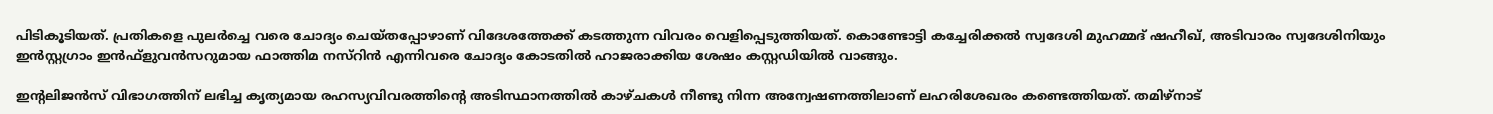പിടികൂടിയത്. പ്രതികളെ പുലര്‍ച്ചെ വരെ ചോദ്യം ചെയ്തപ്പോഴാണ് വിദേശത്തേക്ക് കടത്തുന്ന വിവരം വെളിപ്പെടുത്തിയത്. കൊണ്ടോട്ടി കച്ചേരിക്കല്‍ സ്വദേശി മുഹമ്മദ് ഷഹീഖ്, അടിവാരം സ്വദേശിനിയും ഇന്‍സ്റ്റഗ്രാം ഇന്‍ഫ്‌ളുവന്‍സറുമായ ഫാത്തിമ നസ്റിന്‍ എന്നിവരെ ചോദ്യം കോടതില്‍ ഹാജരാക്കിയ ശേഷം കസ്റ്റഡിയില്‍ വാങ്ങും.

ഇന്റലിജന്‍സ് വിഭാഗത്തിന് ലഭിച്ച കൃത്യമായ രഹസ്യവിവരത്തിന്റെ അടിസ്ഥാനത്തില്‍ കാഴ്ചകള്‍ നീണ്ടു നിന്ന അന്വേഷണത്തിലാണ് ലഹരിശേഖരം കണ്ടെത്തിയത്. തമിഴ്‌നാട്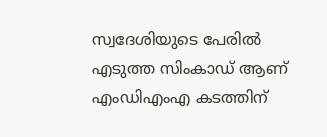സ്വദേശിയുടെ പേരില്‍ എടുത്ത സിംകാഡ് ആണ് എംഡിഎംഎ കടത്തിന്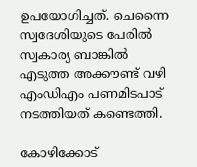ഉപയോഗിച്ചത്. ചെന്നൈ സ്വദേശിയുടെ പേരില്‍ സ്വകാര്യ ബാങ്കില്‍ എടുത്ത അക്കൗണ്ട് വഴി എംഡിഎം പണമിടപാട് നടത്തിയത് കണ്ടെത്തി.

കോഴിക്കോട്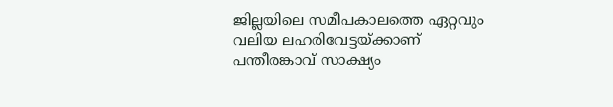ജില്ലയിലെ സമീപകാലത്തെ ഏറ്റവും വലിയ ലഹരിവേട്ടയ്ക്കാണ് പന്തീരങ്കാവ് സാക്ഷ്യം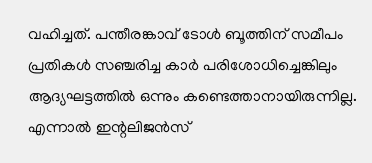വഹിച്ചത്. പന്തീരങ്കാവ് ടോള്‍ ബൂത്തിന് സമീപം പ്രതികള്‍ സഞ്ചരിച്ച കാര്‍ പരിശോധിച്ചെങ്കിലും ആദ്യഘട്ടത്തില്‍ ഒന്നും കണ്ടെത്താനായിരുന്നില്ല. എന്നാല്‍ ഇന്റലിജന്‍സ്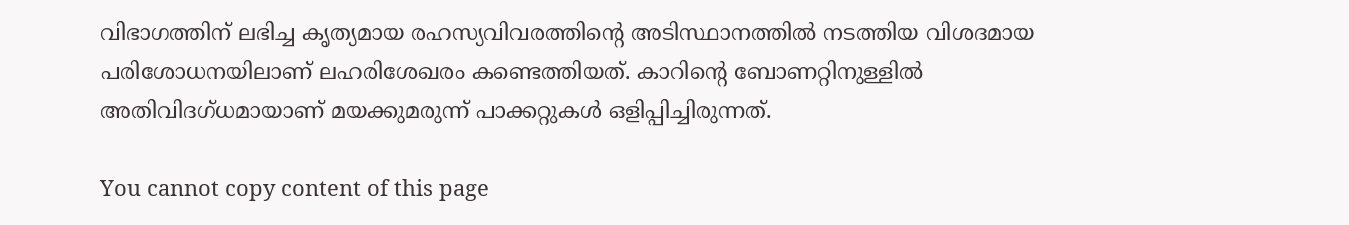വിഭാഗത്തിന് ലഭിച്ച കൃത്യമായ രഹസ്യവിവരത്തിന്റെ അടിസ്ഥാനത്തില്‍ നടത്തിയ വിശദമായ പരിശോധനയിലാണ് ലഹരിശേഖരം കണ്ടെത്തിയത്. കാറിന്റെ ബോണറ്റിനുള്ളില്‍ അതിവിദഗ്ധമായാണ് മയക്കുമരുന്ന് പാക്കറ്റുകള്‍ ഒളിപ്പിച്ചിരുന്നത്.

You cannot copy content of this page